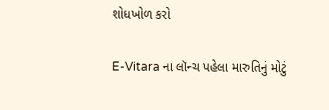શોધખોળ કરો

E-Vitara ના લૉન્ચ પહેલા મારુતિનું મોટું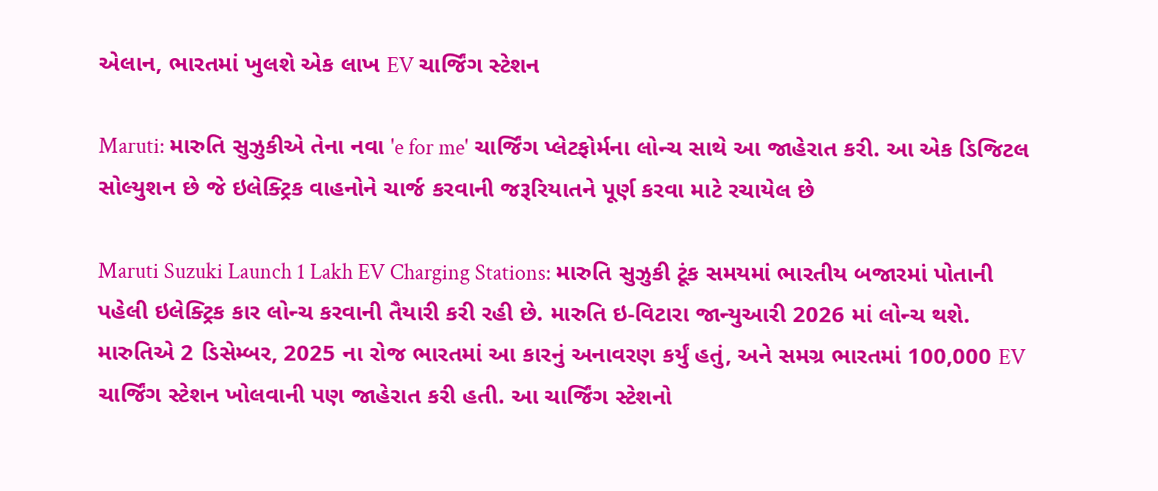એલાન, ભારતમાં ખુલશે એક લાખ EV ચાર્જિંગ સ્ટેશન

Maruti: મારુતિ સુઝુકીએ તેના નવા 'e for me' ચાર્જિંગ પ્લેટફોર્મના લોન્ચ સાથે આ જાહેરાત કરી. આ એક ડિજિટલ સોલ્યુશન છે જે ઇલેક્ટ્રિક વાહનોને ચાર્જ કરવાની જરૂરિયાતને પૂર્ણ કરવા માટે રચાયેલ છે

Maruti Suzuki Launch 1 Lakh EV Charging Stations: મારુતિ સુઝુકી ટૂંક સમયમાં ભારતીય બજારમાં પોતાની પહેલી ઇલેક્ટ્રિક કાર લોન્ચ કરવાની તૈયારી કરી રહી છે. મારુતિ ઇ-વિટારા જાન્યુઆરી 2026 માં લોન્ચ થશે. મારુતિએ 2 ડિસેમ્બર, 2025 ના રોજ ભારતમાં આ કારનું અનાવરણ કર્યું હતું, અને સમગ્ર ભારતમાં 100,000 EV ચાર્જિંગ સ્ટેશન ખોલવાની પણ જાહેરાત કરી હતી. આ ચાર્જિંગ સ્ટેશનો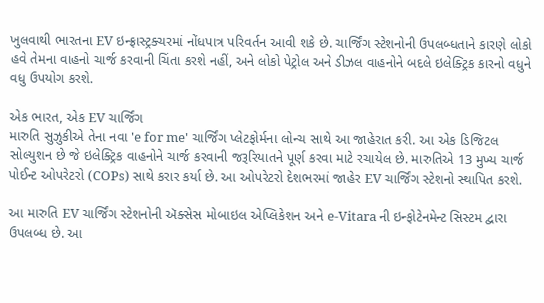ખુલવાથી ભારતના EV ઇન્ફ્રાસ્ટ્રક્ચરમાં નોંધપાત્ર પરિવર્તન આવી શકે છે. ચાર્જિંગ સ્ટેશનોની ઉપલબ્ધતાને કારણે લોકો હવે તેમના વાહનો ચાર્જ કરવાની ચિંતા કરશે નહીં, અને લોકો પેટ્રોલ અને ડીઝલ વાહનોને બદલે ઇલેક્ટ્રિક કારનો વધુને વધુ ઉપયોગ કરશે.

એક ભારત, એક EV ચાર્જિંગ
મારુતિ સુઝુકીએ તેના નવા 'e for me' ચાર્જિંગ પ્લેટફોર્મના લોન્ચ સાથે આ જાહેરાત કરી. આ એક ડિજિટલ સોલ્યુશન છે જે ઇલેક્ટ્રિક વાહનોને ચાર્જ કરવાની જરૂરિયાતને પૂર્ણ કરવા માટે રચાયેલ છે. મારુતિએ 13 મુખ્ય ચાર્જ પોઈન્ટ ઓપરેટરો (COPs) સાથે કરાર કર્યા છે. આ ઓપરેટરો દેશભરમાં જાહેર EV ચાર્જિંગ સ્ટેશનો સ્થાપિત કરશે.

આ મારુતિ EV ચાર્જિંગ સ્ટેશનોની ઍક્સેસ મોબાઇલ એપ્લિકેશન અને e-Vitara ની ઇન્ફોટેનમેન્ટ સિસ્ટમ દ્વારા ઉપલબ્ધ છે. આ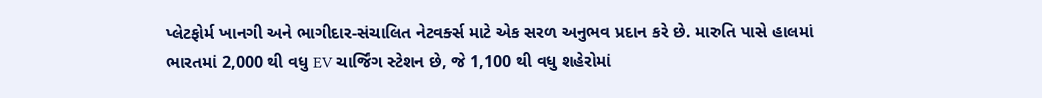પ્લેટફોર્મ ખાનગી અને ભાગીદાર-સંચાલિત નેટવર્ક્સ માટે એક સરળ અનુભવ પ્રદાન કરે છે. મારુતિ પાસે હાલમાં ભારતમાં 2,000 થી વધુ EV ચાર્જિંગ સ્ટેશન છે, જે 1,100 થી વધુ શહેરોમાં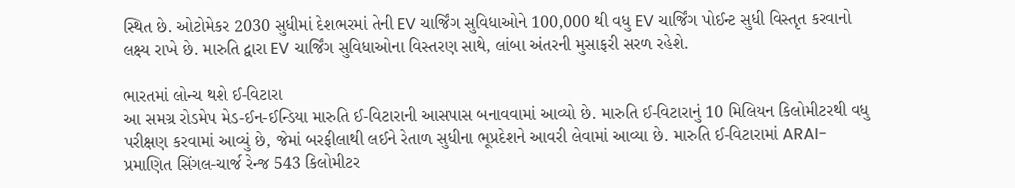સ્થિત છે. ઓટોમેકર 2030 સુધીમાં દેશભરમાં તેની EV ચાર્જિંગ સુવિધાઓને 100,000 થી વધુ EV ચાર્જિંગ પોઈન્ટ સુધી વિસ્તૃત કરવાનો લક્ષ્ય રાખે છે. મારુતિ દ્વારા EV ચાર્જિંગ સુવિધાઓના વિસ્તરણ સાથે, લાંબા અંતરની મુસાફરી સરળ રહેશે.

ભારતમાં લોન્ચ થશે ઈ-વિટારા
આ સમગ્ર રોડમેપ મેડ-ઈન-ઈન્ડિયા મારુતિ ઈ-વિટારાની આસપાસ બનાવવામાં આવ્યો છે. મારુતિ ઈ-વિટારાનું 10 મિલિયન કિલોમીટરથી વધુ પરીક્ષણ કરવામાં આવ્યું છે, જેમાં બરફીલાથી લઈને રેતાળ સુધીના ભૂપ્રદેશને આવરી લેવામાં આવ્યા છે. મારુતિ ઈ-વિટારામાં ARAI-પ્રમાણિત સિંગલ-ચાર્જ રેન્જ 543 કિલોમીટર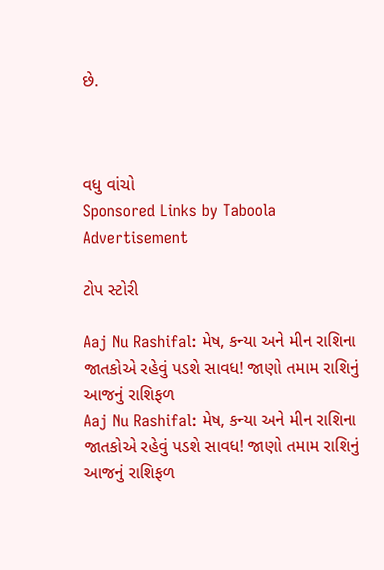છે.



વધુ વાંચો
Sponsored Links by Taboola
Advertisement

ટોપ સ્ટોરી

Aaj Nu Rashifal: મેષ, કન્યા અને મીન રાશિના જાતકોએ રહેવું પડશે સાવધ! જાણો તમામ રાશિનું આજનું રાશિફળ
Aaj Nu Rashifal: મેષ, કન્યા અને મીન રાશિના જાતકોએ રહેવું પડશે સાવધ! જાણો તમામ રાશિનું આજનું રાશિફળ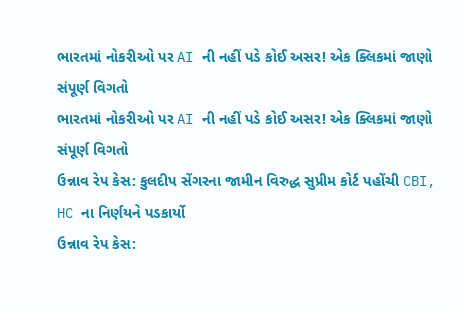ભારતમાં નોકરીઓ પર AI ની નહીં પડે કોઈ અસર! એક ક્લિકમાં જાણો સંપૂર્ણ વિગતો
ભારતમાં નોકરીઓ પર AI ની નહીં પડે કોઈ અસર! એક ક્લિકમાં જાણો સંપૂર્ણ વિગતો
ઉન્નાવ રેપ કેસ: કુલદીપ સેંગરના જામીન વિરુદ્ધ સુપ્રીમ કોર્ટ પહોંચી CBI, HC ના નિર્ણયને પડકાર્યો
ઉન્નાવ રેપ કેસ: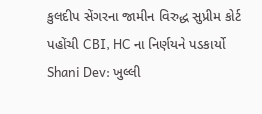કુલદીપ સેંગરના જામીન વિરુદ્ધ સુપ્રીમ કોર્ટ પહોંચી CBI, HC ના નિર્ણયને પડકાર્યો
Shani Dev: ખુલ્લી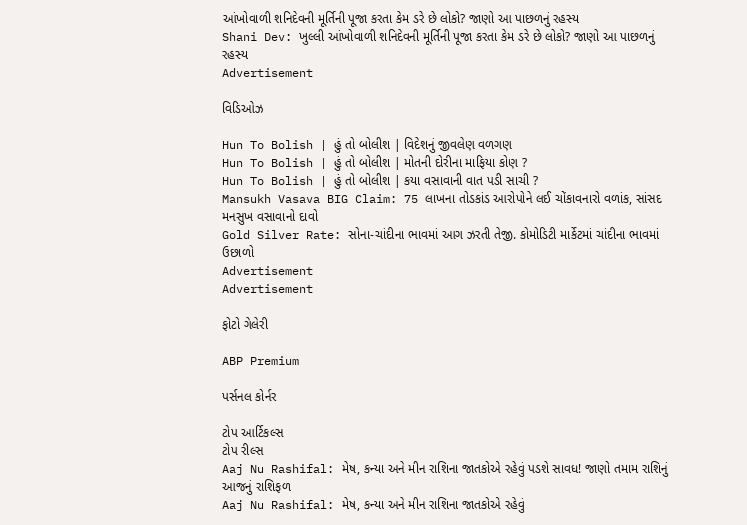આંખોવાળી શનિદેવની મૂર્તિની પૂજા કરતા કેમ ડરે છે લોકો? જાણો આ પાછળનું રહસ્ય
Shani Dev: ખુલ્લી આંખોવાળી શનિદેવની મૂર્તિની પૂજા કરતા કેમ ડરે છે લોકો? જાણો આ પાછળનું રહસ્ય
Advertisement

વિડિઓઝ

Hun To Bolish | હું તો બોલીશ | વિદેશનું જીવલેણ વળગણ
Hun To Bolish | હું તો બોલીશ | મોતની દોરીના માફિયા કોણ ?
Hun To Bolish | હું તો બોલીશ | કયા વસાવાની વાત પડી સાચી ?
Mansukh Vasava BIG Claim: 75 લાખના તોડકાંડ આરોપોને લઈ ચોંકાવનારો વળાંક, સાંસદ મનસુખ વસાવાનો દાવો
Gold Silver Rate: સોના-ચાંદીના ભાવમાં આગ ઝરતી તેજી. કોમોડિટી માર્કેટમાં ચાંદીના ભાવમાં ઉછાળો
Advertisement
Advertisement

ફોટો ગેલેરી

ABP Premium

પર્સનલ કોર્નર

ટોપ આર્ટિકલ્સ
ટોપ રીલ્સ
Aaj Nu Rashifal: મેષ, કન્યા અને મીન રાશિના જાતકોએ રહેવું પડશે સાવધ! જાણો તમામ રાશિનું આજનું રાશિફળ
Aaj Nu Rashifal: મેષ, કન્યા અને મીન રાશિના જાતકોએ રહેવું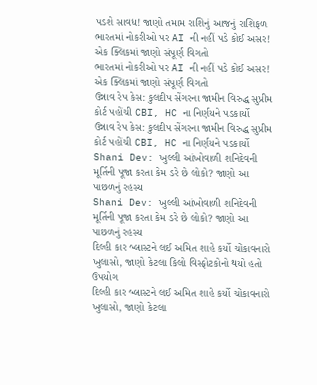પડશે સાવધ! જાણો તમામ રાશિનું આજનું રાશિફળ
ભારતમાં નોકરીઓ પર AI ની નહીં પડે કોઈ અસર! એક ક્લિકમાં જાણો સંપૂર્ણ વિગતો
ભારતમાં નોકરીઓ પર AI ની નહીં પડે કોઈ અસર! એક ક્લિકમાં જાણો સંપૂર્ણ વિગતો
ઉન્નાવ રેપ કેસ: કુલદીપ સેંગરના જામીન વિરુદ્ધ સુપ્રીમ કોર્ટ પહોંચી CBI, HC ના નિર્ણયને પડકાર્યો
ઉન્નાવ રેપ કેસ: કુલદીપ સેંગરના જામીન વિરુદ્ધ સુપ્રીમ કોર્ટ પહોંચી CBI, HC ના નિર્ણયને પડકાર્યો
Shani Dev: ખુલ્લી આંખોવાળી શનિદેવની મૂર્તિની પૂજા કરતા કેમ ડરે છે લોકો? જાણો આ પાછળનું રહસ્ય
Shani Dev: ખુલ્લી આંખોવાળી શનિદેવની મૂર્તિની પૂજા કરતા કેમ ડરે છે લોકો? જાણો આ પાછળનું રહસ્ય
દિલ્હી કાર બ્લાસ્ટને લઈ અમિત શાહે કર્યો ચોંકાવનારો ખુલાસો, જાણો કેટલા કિલો વિસ્ફોટકોનો થયો હતો ઉપયોગ
દિલ્હી કાર બ્લાસ્ટને લઈ અમિત શાહે કર્યો ચોંકાવનારો ખુલાસો, જાણો કેટલા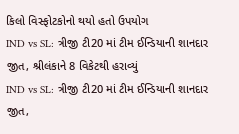કિલો વિસ્ફોટકોનો થયો હતો ઉપયોગ
IND vs SL: ત્રીજી ટી20 માં ટીમ ઈન્ડિયાની શાનદાર જીત, શ્રીલંકાને 8 વિકેટથી હરાવ્યું
IND vs SL: ત્રીજી ટી20 માં ટીમ ઈન્ડિયાની શાનદાર જીત,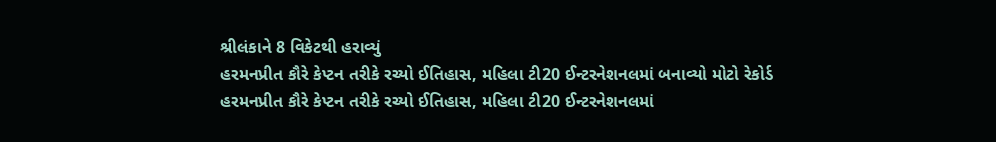શ્રીલંકાને 8 વિકેટથી હરાવ્યું
હરમનપ્રીત કૌરે કેપ્ટન તરીકે રચ્યો ઈતિહાસ, મહિલા ટી20 ઈન્ટરનેશનલમાં બનાવ્યો મોટો રેકોર્ડ
હરમનપ્રીત કૌરે કેપ્ટન તરીકે રચ્યો ઈતિહાસ, મહિલા ટી20 ઈન્ટરનેશનલમાં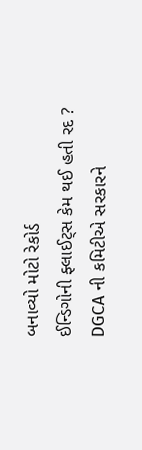બનાવ્યો મોટો રેકોર્ડ
ઈન્ડિગોની ફ્લાઈટ્સ કેમ થઈ હતી રદ ? DGCA ની કમિટીએ સરકારને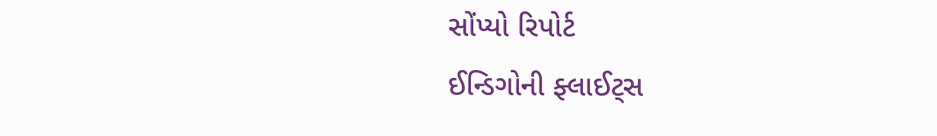સોંપ્યો રિપોર્ટ
ઈન્ડિગોની ફ્લાઈટ્સ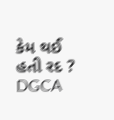કેમ થઈ હતી રદ ? DGCA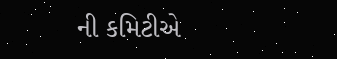ની કમિટીએ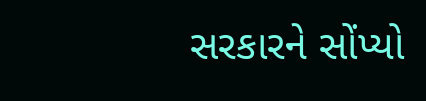સરકારને સોંપ્યો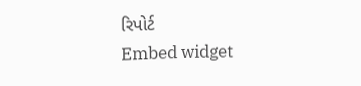રિપોર્ટ
Embed widget